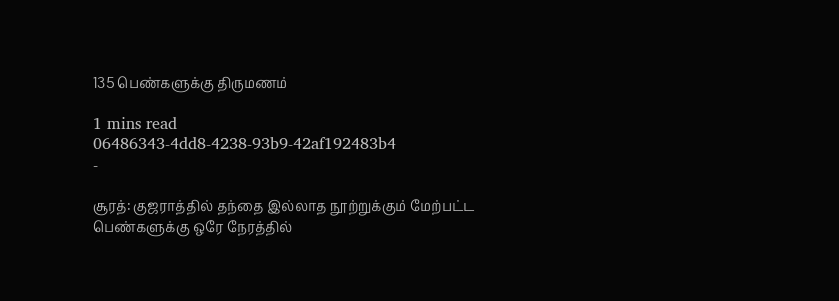135 பெண்களுக்கு திருமணம்

1 mins read
06486343-4dd8-4238-93b9-42af192483b4
-

சூரத்: குஜராத்தில் தந்தை இல்லாத நூற்றுக்கும் மேற்பட்ட பெண்களுக்கு ஒரே நேரத்தில்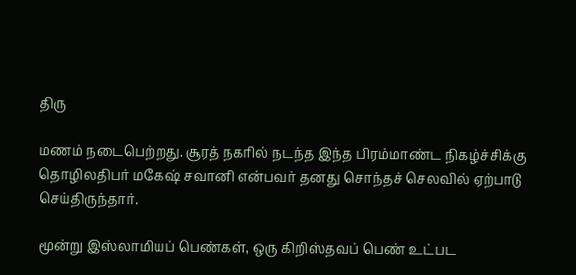திரு

மணம் நடைபெற்றது. சூரத் நகரில் நடந்த இந்த பிரம்மாண்ட நிகழ்ச்சிக்கு தொழிலதிபர் மகேஷ் சவானி என்பவர் தனது சொந்தச் செலவில் ஏற்பாடு செய்திருந்தார்.

மூன்று இஸ்லாமியப் பெண்கள், ஒரு கிறிஸ்தவப் பெண் உட்பட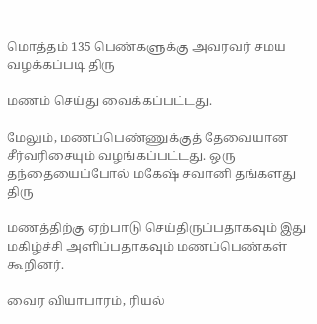மொத்தம் 135 பெண்களுக்கு அவரவர் சமய வழக்கப்படி திரு

மணம் செய்து வைக்கப்பட்டது.

மேலும், மணப்பெண்ணுக்குத் தேவையான சீர்வரிசையும் வழங்கப்பட்டது. ஒரு தந்தையைப்போல் மகேஷ் சவானி தங்களது திரு

மணத்திற்கு ஏற்பாடு செய்திருப்பதாகவும் இது மகிழ்ச்சி அளிப்பதாகவும் மணப்பெண்கள் கூறினர்.

வைர வியாபாரம், ரியல்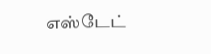எஸ்டேட்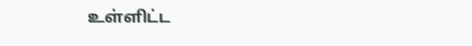உள்ளிட்ட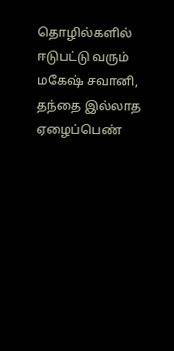தொழில்களில் ஈடுபட்டு வரும் மகேஷ் சவானி, தந்தை இல்லாத ஏழைப்பெண்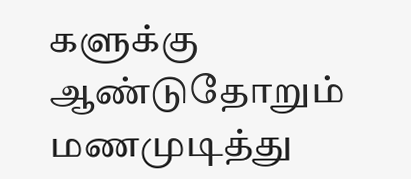களுக்கு ஆண்டுதோறும் மணமுடித்து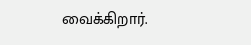வைக்கிறார்.